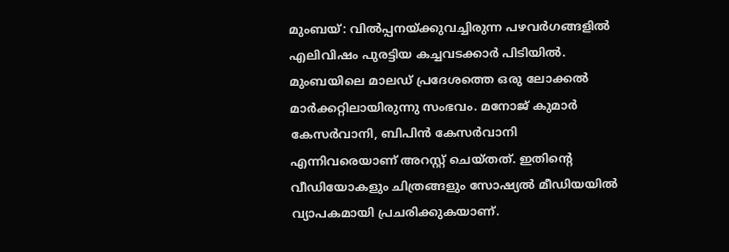മുംബയ്: വിൽപ്പനയ്ക്കുവച്ചിരുന്ന പഴവർഗങ്ങളിൽ എലിവിഷം പുരട്ടിയ കച്ചവടക്കാർ പിടിയിൽ. മുംബയിലെ മാലഡ് പ്രദേശത്തെ ഒരു ലോക്കൽ മാർക്കറ്റിലായിരുന്നു സംഭവം. മനോജ് കുമാർ കേസർവാനി, ബിപിൻ കേസർവാനി എന്നിവരെയാണ് അറസ്റ്റ് ചെയ്തത്. ഇതിന്റെ വീഡിയോകളും ചിത്രങ്ങളും സോഷ്യൽ മീഡിയയിൽ വ്യാപകമായി പ്രചരിക്കുകയാണ്.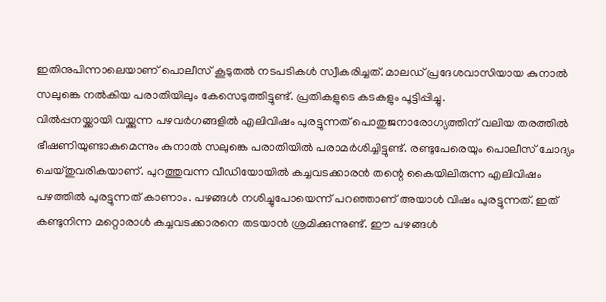ഇതിനുപിന്നാലെയാണ് പൊലീസ് കൂടുതൽ നടപടികൾ സ്വീകരിച്ചത്. മാലഡ് പ്രദേശവാസിയായ കുനാൽ സലുങ്കെ നൽകിയ പരാതിയിലും കേസെടുത്തിട്ടുണ്ട്. പ്രതികളുടെ കടകളും പൂട്ടിപ്പിച്ചു.
വിൽപ്പനയ്ക്കായി വയ്ക്കുന്ന പഴവർഗങ്ങളിൽ എലിവിഷം പുരട്ടുന്നത് പൊതുജനാരോഗ്യത്തിന് വലിയ തരത്തിൽ ഭീഷണിയുണ്ടാകുമെന്നും കുനാൽ സലുങ്കെ പരാതിയിൽ പരാമർശിച്ചിട്ടുണ്ട്. രണ്ടുപേരെയും പൊലീസ് ചോദ്യം ചെയ്തുവരികയാണ്. പുറത്തുവന്ന വീഡിയോയിൽ കച്ചവടക്കാരൻ തന്റെ കൈയിലിരുന്ന എലിവിഷം പഴത്തിൽ പുരട്ടുന്നത് കാണാം. പഴങ്ങൾ നശിച്ചുപോയെന്ന് പറഞ്ഞാണ് അയാൾ വിഷം പുരട്ടുന്നത്. ഇത് കണ്ടുനിന്ന മറ്റൊരാൾ കച്ചവടക്കാരനെ തടയാൻ ശ്രമിക്കുന്നുണ്ട്. ഈ പഴങ്ങൾ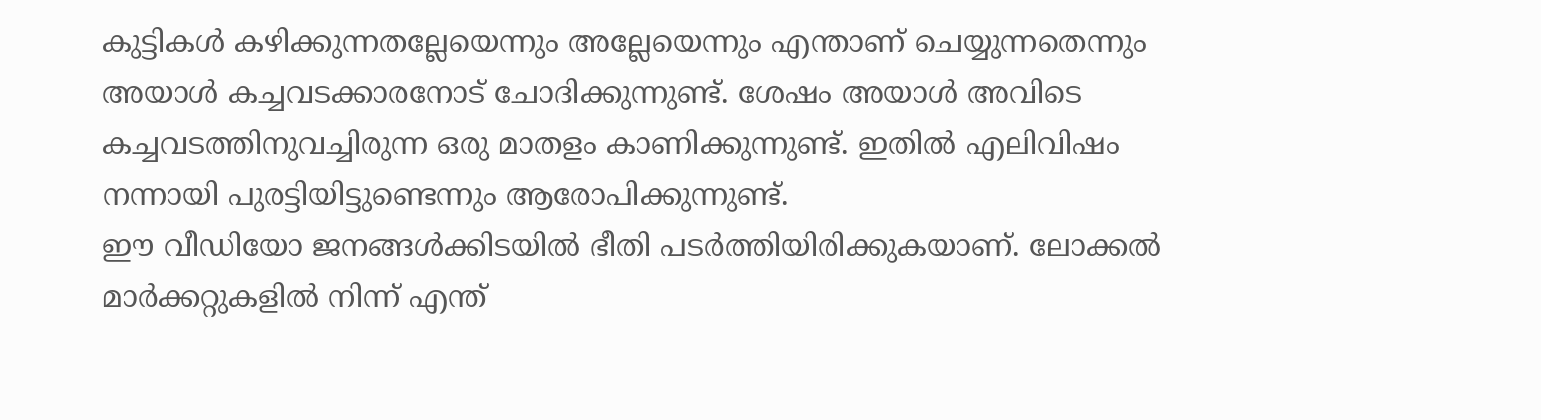കുട്ടികൾ കഴിക്കുന്നതല്ലേയെന്നും അല്ലേയെന്നും എന്താണ് ചെയ്യുന്നതെന്നും അയാൾ കച്ചവടക്കാരനോട് ചോദിക്കുന്നുണ്ട്. ശേഷം അയാൾ അവിടെ കച്ചവടത്തിനുവച്ചിരുന്ന ഒരു മാതളം കാണിക്കുന്നുണ്ട്. ഇതിൽ എലിവിഷം നന്നായി പുരട്ടിയിട്ടുണ്ടെന്നും ആരോപിക്കുന്നുണ്ട്.
ഈ വീഡിയോ ജനങ്ങൾക്കിടയിൽ ഭീതി പടർത്തിയിരിക്കുകയാണ്. ലോക്കൽ മാർക്കറ്റുകളിൽ നിന്ന് എന്ത്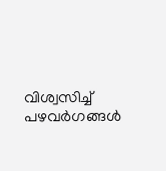വിശ്വസിച്ച് പഴവർഗങ്ങൾ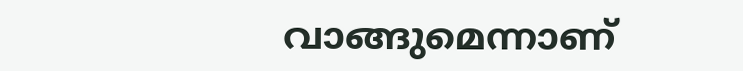വാങ്ങുമെന്നാണ്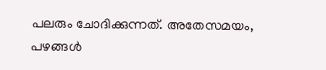പലരും ചോദിക്കുന്നത്. അതേസമയം, പഴങ്ങൾ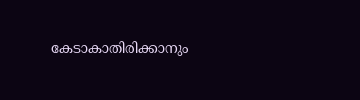കേടാകാതിരിക്കാനും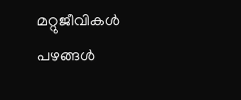മറ്റുജീവികൾ പഴങ്ങൾ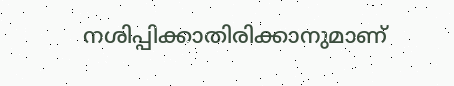നശിപ്പിക്കാതിരിക്കാനുമാണ്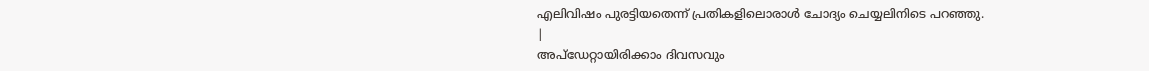എലിവിഷം പുരട്ടിയതെന്ന് പ്രതികളിലൊരാൾ ചോദ്യം ചെയ്യലിനിടെ പറഞ്ഞു.
|
അപ്ഡേറ്റായിരിക്കാം ദിവസവും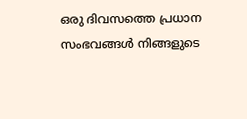ഒരു ദിവസത്തെ പ്രധാന സംഭവങ്ങൾ നിങ്ങളുടെ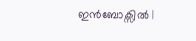ഇൻബോക്സിൽ |